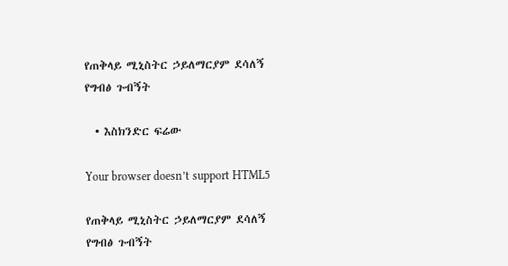የጠቅላይ ሚኒስትር ኃይለማርያም ደሳለኝ የግብፅ ጉብኝት

  • እስክንድር ፍሬው

Your browser doesn’t support HTML5

የጠቅላይ ሚኒስትር ኃይለማርያም ደሳለኝ የግብፅ ጉብኝት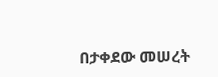በታቀደው መሠረት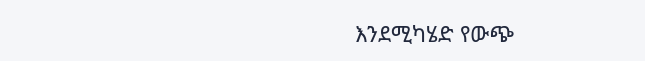እንደሚካሄድ የውጭ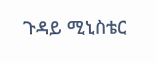ጉዳይ ሚኒስቴር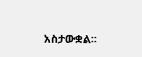አስታውቋል፡፡